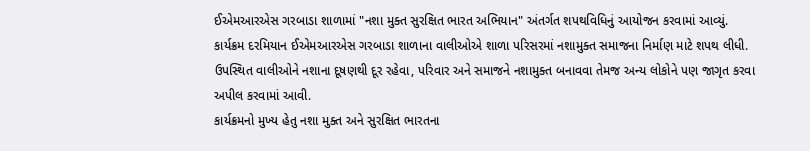ઈએમઆરએસ ગરબાડા શાળામાં "નશા મુક્ત સુરક્ષિત ભારત અભિયાન" અંતર્ગત શપથવિધિનું આયોજન કરવામાં આવ્યું.
કાર્યક્રમ દરમિયાન ઈએમઆરએસ ગરબાડા શાળાના વાલીઓએ શાળા પરિસરમાં નશામુક્ત સમાજના નિર્માણ માટે શપથ લીધી.
ઉપસ્થિત વાલીઓને નશાના દૂષણથી દૂર રહેવા, પરિવાર અને સમાજને નશામુક્ત બનાવવા તેમજ અન્ય લોકોને પણ જાગૃત કરવા અપીલ કરવામાં આવી.
કાર્યક્રમનો મુખ્ય હેતુ નશા મુક્ત અને સુરક્ષિત ભારતના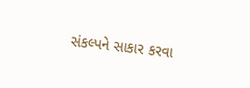સંકલ્પને સાકાર કરવા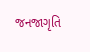જનજાગૃતિ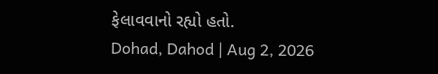ફેલાવવાનો રહ્યો હતો.
Dohad, Dahod | Aug 2, 2026